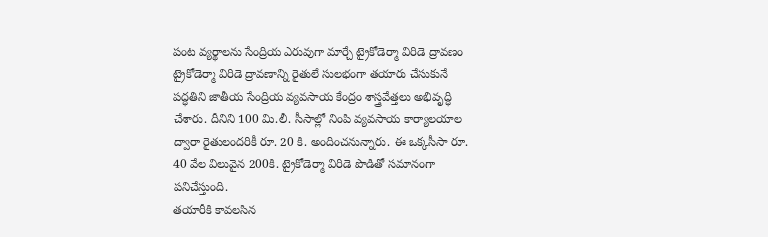పంట వ్యర్థాలను సేంద్రియ ఎరువుగా మార్చే ట్రైకోడెర్మా విరిడె ద్రావణం
ట్రైకోడెర్మా విరిడె ద్రావణాన్ని రైతులే సులభంగా తయారు చేసుకునే పద్ధతిని జాతీయ సేంద్రియ వ్యవసాయ కేంద్రం శాస్త్రవేత్తలు అభివృద్ధి చేశారు. దీనిని 100 మి.లీ. సీసాల్లో నింపి వ్యవసాయ కార్యాలయాల ద్వారా రైతులందరికీ రూ. 20 కి. అందించనున్నారు. ఈ ఒక్కసీసా రూ. 40 వేల విలువైన 200కి. ట్రైకోడెర్మా విరిడె పొడితో సమానంగా పనిచేస్తుంది.
తయారీకి కావలసిన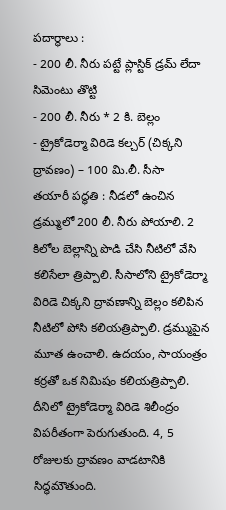పదార్థాలు :
- 200 లీ. నీరు పట్టే ప్లాస్టిక్ డ్రమ్ లేదా సిమెంటు తొట్టి
- 200 లీ. నీరు * 2 కి. బెల్లం
- ట్రైకోడెర్మా విరిడె కల్చర్ (చిక్కని ద్రావణం) – 100 మి.లీ. సీసా
తయారీ పద్ధతి : నీడలో ఉంచిన డ్రమ్ములో 200 లీ. నీరు పోయాలి. 2 కిలోల బెల్లాన్ని పొడి చేసి నీటిలో వేసి కలిసేలా త్రిప్పాలి. సీసాలోని ట్రైకోడెర్మా విరిడె చిక్కని ద్రావణాన్ని బెల్లం కలిపిన నీటిలో పోసి కలియత్రిప్పాలి. డ్రమ్ముపైన మూత ఉంచాలి. ఉదయం, సాయంత్రం కర్రతో ఒక నిమిషం కలియత్రిప్పాలి. దీనిలో ట్రైకోడెర్మా విరిడె శిలీంద్రం విపరీతంగా పెరుగుతుంది. 4, 5 రోజులకు ద్రావణం వాడటానికి సిద్ధమౌతుంది.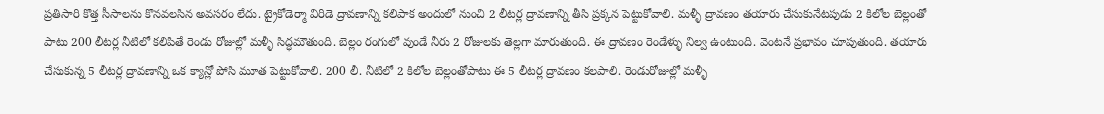ప్రతిసారి కొత్త సీసాలను కొనవలసిన అవసరం లేదు. ట్రైకోడెర్మా విరిడె ద్రావణాన్ని కలిపాక అందులో నుంచి 2 లీటర్ల ద్రావణాన్ని తీసి ప్రక్కన పెట్టుకోవాలి. మళ్ళీ ద్రావణం తయారు చేసుకునేటపుడు 2 కిలోల బెల్లంతో పాటు 200 లీటర్ల నీటిలో కలిపితే రెండు రోజుల్లో మళ్ళీ సిద్ధమౌతుంది. బెల్లం రంగులో వుండే నీరు 2 రోజులకు తెల్లగా మారుతుంది. ఈ ద్రావణం రెండేళ్ళు నిల్వ ఉంటుంది. వెంటనే ప్రభావం చూపుతుంది. తయారు చేసుకున్న 5 లీటర్ల ద్రావణాన్ని ఒక క్యాన్లో పోసి మూత పెట్టుకోవాలి. 200 లీ. నీటిలో 2 కిలోల బెల్లంతోపాటు ఈ 5 లీటర్ల ద్రావణం కలపాలి. రెండురోజుల్లో మళ్ళీ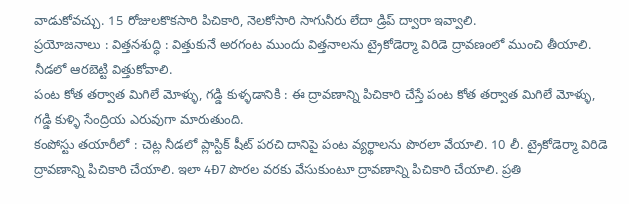వాడుకోవచ్చు. 15 రోజులకొకసారి పిచికారి, నెలకోసారి సాగునీరు లేదా డ్రిప్ ద్వారా ఇవ్వాలి.
ప్రయోజనాలు : విత్తనశుద్ధి : విత్తుకునే అరగంట ముందు విత్తనాలను ట్రైకోడెర్మా విరిడె ద్రావణంలో ముంచి తీయాలి. నీడలో ఆరబెట్టి విత్తుకోవాలి.
పంట కోత తర్వాత మిగిలే మోళ్ళు, గడ్డి కుళ్ళడానికి : ఈ ద్రావణాన్ని పిచికారి చేస్తే పంట కోత తర్వాత మిగిలే మోళ్ళు, గడ్డి కుళ్ళి సేంద్రియ ఎరువుగా మారుతుంది.
కంపోస్టు తయారీలో : చెట్ల నీడలో ప్లాస్టిక్ షీట్ పరచి దానిపై పంట వ్యర్థాలను పొరలా వేయాలి. 10 లీ. ట్రైకోడెర్మా విరిడె ద్రావణాన్ని పిచికారి చేయాలి. ఇలా 4Ð7 పొరల వరకు వేసుకుంటూ ద్రావణాన్ని పిచికారి చేయాలి. ప్రతి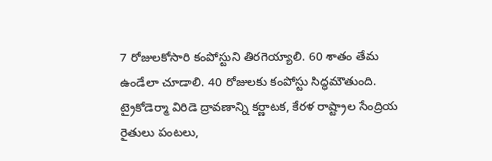7 రోజులకోసారి కంపోస్టుని తిరగెయ్యాలి. 60 శాతం తేమ ఉండేలా చూడాలి. 40 రోజులకు కంపోస్టు సిద్ధమౌతుంది.
ట్రైకోడెర్మా విరిడె ద్రావణాన్ని కర్ణాటక, కేరళ రాష్ట్రాల సేంద్రియ రైతులు పంటలు,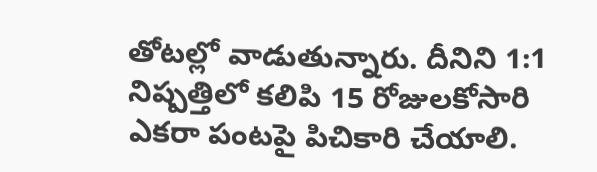తోటల్లో వాడుతున్నారు. దీనిని 1:1 నిష్పత్తిలో కలిపి 15 రోజులకోసారి ఎకరా పంటపై పిచికారి చేయాలి.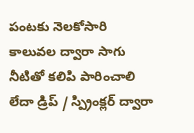పంటకు నెలకోసారి కాలువల ద్వారా సాగు నీటితో కలిపి పారించాలి లేదా డ్రిప్ / స్ప్రింక్లర్ ద్వారా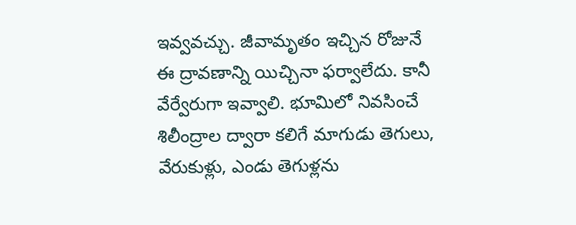ఇవ్వవచ్చు. జీవామృతం ఇచ్చిన రోజునే ఈ ద్రావణాన్ని యిచ్చినా ఫర్వాలేదు. కానీ వేర్వేరుగా ఇవ్వాలి. భూమిలో నివసించే శిలీంద్రాల ద్వారా కలిగే మాగుడు తెగులు, వేరుకుళ్లు, ఎండు తెగుళ్లను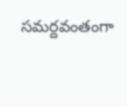సమర్దవంతంగా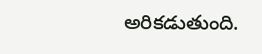అరికడుతుంది.